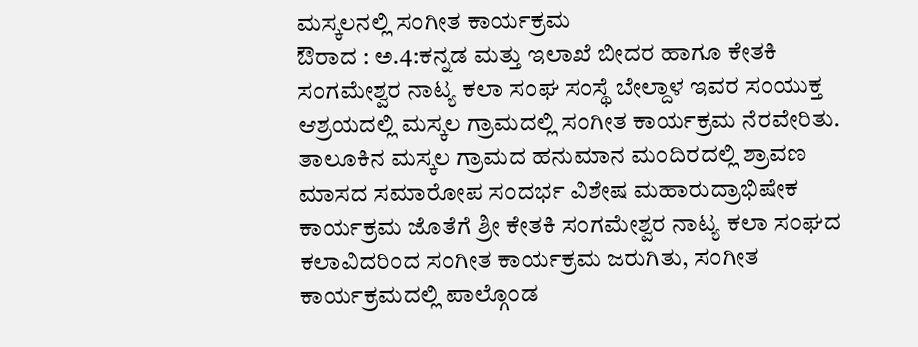ಮಸ್ಕಲನಲ್ಲಿ ಸಂಗೀತ ಕಾರ್ಯಕ್ರಮ
ಔರಾದ : ಅ.4:ಕನ್ನಡ ಮತ್ತು ಇಲಾಖೆ ಬೀದರ ಹಾಗೂ ಕೇತಕಿ ಸಂಗಮೇಶ್ವರ ನಾಟ್ಯ ಕಲಾ ಸಂಘ ಸಂಸ್ಥೆ ಬೇಲ್ದಾಳ ಇವರ ಸಂಯುಕ್ತ ಆಶ್ರಯದಲ್ಲಿ ಮಸ್ಕಲ ಗ್ರಾಮದಲ್ಲಿ ಸಂಗೀತ ಕಾರ್ಯಕ್ರಮ ನೆರವೇರಿತು.
ತಾಲೂಕಿನ ಮಸ್ಕಲ ಗ್ರಾಮದ ಹನುಮಾನ ಮಂದಿರದಲ್ಲಿ ಶ್ರಾವಣ ಮಾಸದ ಸಮಾರೋಪ ಸಂದರ್ಭ ವಿಶೇಷ ಮಹಾರುದ್ರಾಭಿಷೇಕ ಕಾರ್ಯಕ್ರಮ ಜೊತೆಗೆ ಶ್ರೀ ಕೇತಕಿ ಸಂಗಮೇಶ್ವರ ನಾಟ್ಯ ಕಲಾ ಸಂಘದ ಕಲಾವಿದರಿಂದ ಸಂಗೀತ ಕಾರ್ಯಕ್ರಮ ಜರುಗಿತು, ಸಂಗೀತ ಕಾರ್ಯಕ್ರಮದಲ್ಲಿ ಪಾಲ್ಗೊಂಡ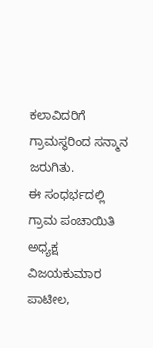ಕಲಾವಿದರಿಗೆ ಗ್ರಾಮಸ್ಥರಿಂದ ಸನ್ಮಾನ ಜರುಗಿತು.
ಈ ಸಂಧರ್ಭದಲ್ಲಿ ಗ್ರಾಮ ಪಂಚಾಯಿತಿ ಅಧ್ಯಕ್ಷ ವಿಜಯಕುಮಾರ ಪಾಟೀಲ,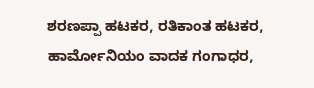ಶರಣಪ್ಪಾ ಹಟಕರ, ರತಿಕಾಂತ ಹಟಕರ, ಹಾರ್ಮೋನಿಯಂ ವಾದಕ ಗಂಗಾಧರ,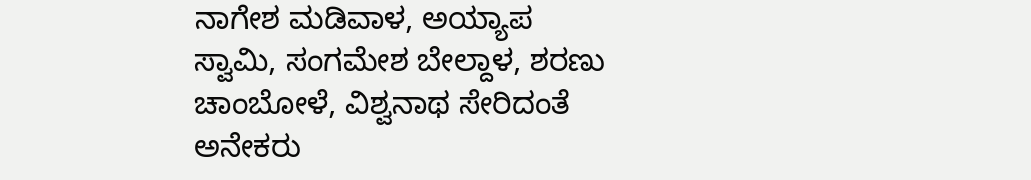ನಾಗೇಶ ಮಡಿವಾಳ, ಅಯ್ಯಾಪ ಸ್ವಾಮಿ, ಸಂಗಮೇಶ ಬೇಲ್ದಾಳ, ಶರಣು ಚಾಂಬೋಳೆ, ವಿಶ್ವನಾಥ ಸೇರಿದಂತೆ ಅನೇಕರು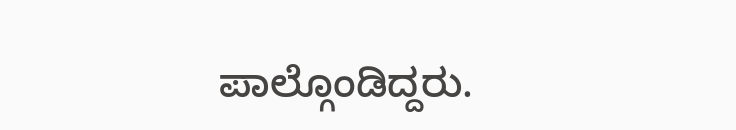ಪಾಲ್ಗೊಂಡಿದ್ದರು.